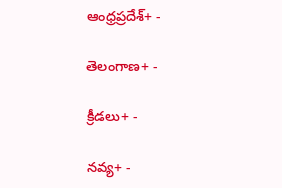ఆంధ్రప్రదేశ్+ -

తెలంగాణ+ -

క్రీడలు+ -

నవ్య+ -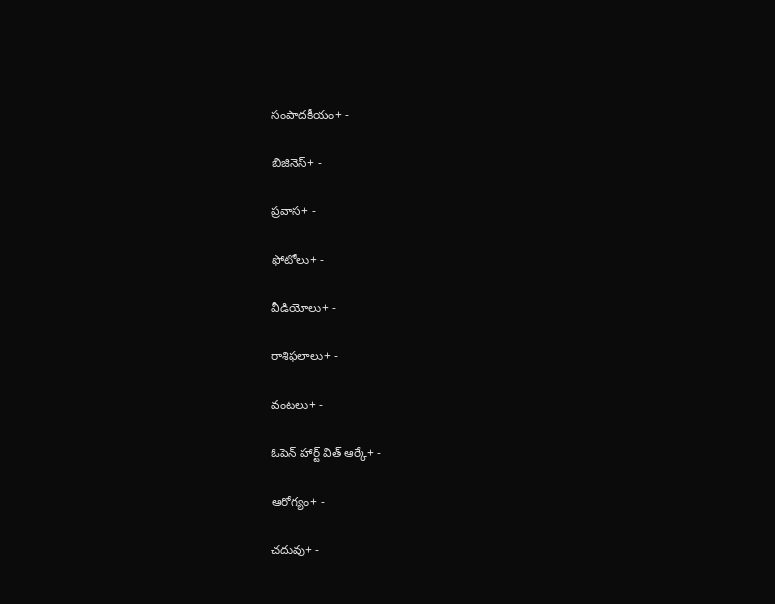సంపాదకీయం+ -

బిజినెస్+ -

ప్రవాస+ -

ఫోటోలు+ -

వీడియోలు+ -

రాశిఫలాలు+ -

వంటలు+ -

ఓపెన్ హార్ట్ విత్ ఆర్కే+ -

ఆరోగ్యం+ -

చదువు+ -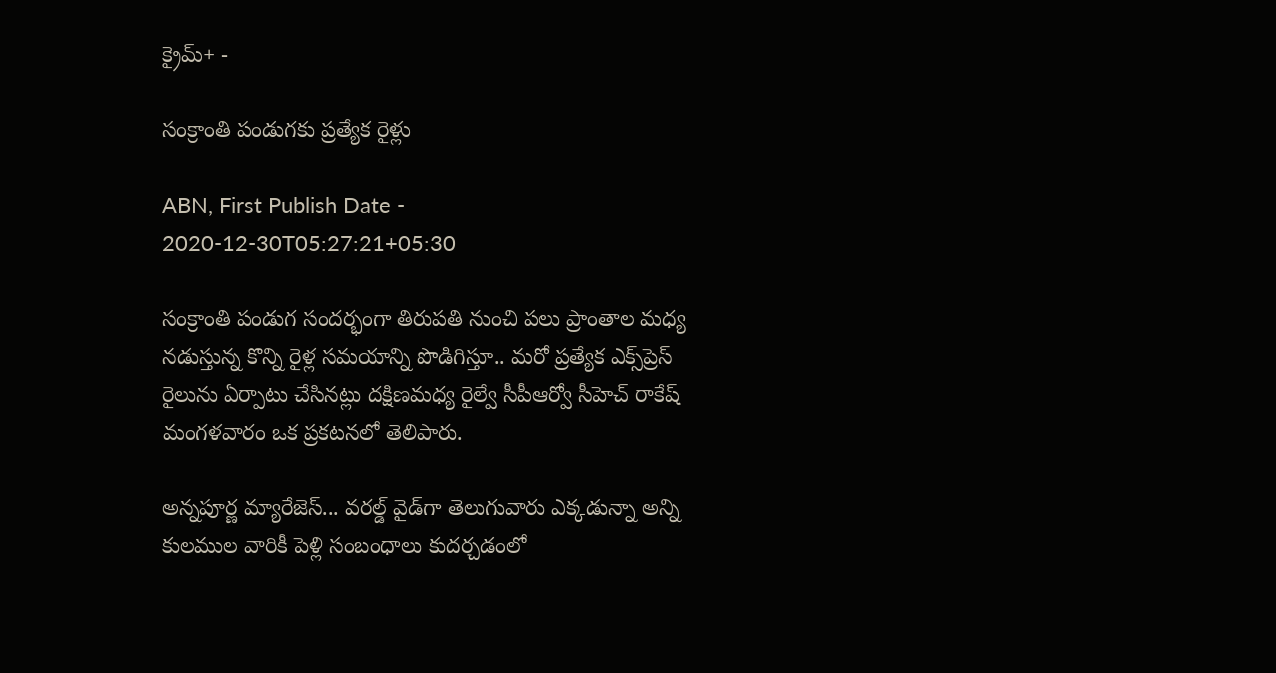క్రైమ్+ -

సంక్రాంతి పండుగకు ప్రత్యేక రైళ్లు

ABN, First Publish Date - 2020-12-30T05:27:21+05:30

సంక్రాంతి పండుగ సందర్భంగా తిరుపతి నుంచి పలు ప్రాంతాల మధ్య నడుస్తున్న కొన్ని రైళ్ల సమయాన్ని పొడిగిస్తూ.. మరో ప్రత్యేక ఎక్స్‌ప్రెస్‌ రైలును ఏర్పాటు చేసినట్లు దక్షిణమధ్య రైల్వే సీపీఆర్వో సీహెచ్‌ రాకేష్‌ మంగళవారం ఒక ప్రకటనలో తెలిపారు.

అన్నపూర్ణ మ్యారేజెస్... వరల్డ్ వైడ్‌గా తెలుగువారు ఎక్కడున్నా అన్ని కులముల వారికీ పెళ్లి సంబంధాలు కుదర్చడంలో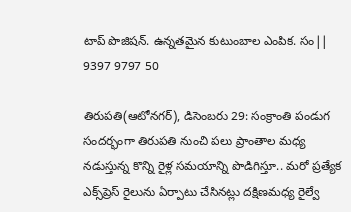టాప్ పొజిషన్. ఉన్నతమైన కుటుంబాల ఎంపిక. సం|| 9397 9797 50

తిరుపతి(ఆటోనగర్‌), డిసెంబరు 29: సంక్రాంతి పండుగ సందర్భంగా తిరుపతి నుంచి పలు ప్రాంతాల మధ్య నడుస్తున్న కొన్ని రైళ్ల సమయాన్ని పొడిగిస్తూ.. మరో ప్రత్యేక ఎక్స్‌ప్రెస్‌ రైలును ఏర్పాటు చేసినట్లు దక్షిణమధ్య రైల్వే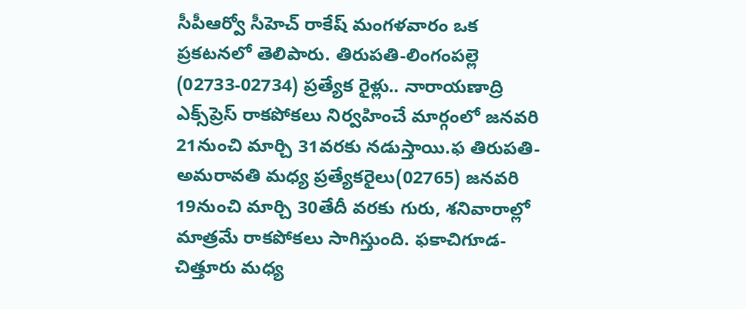సీపీఆర్వో సీహెచ్‌ రాకేష్‌ మంగళవారం ఒక ప్రకటనలో తెలిపారు. తిరుపతి-లింగంపల్లె (02733-02734) ప్రత్యేక రైళ్లు.. నారాయణాద్రి ఎక్స్‌ప్రెస్‌ రాకపోకలు నిర్వహించే మార్గంలో జనవరి 21నుంచి మార్చి 31వరకు నడుస్తాయి.ఫ తిరుపతి-అమరావతి మధ్య ప్రత్యేకరైలు(02765) జనవరి 19నుంచి మార్చి 30తేదీ వరకు గురు, శనివారాల్లో మాత్రమే రాకపోకలు సాగిస్తుంది. ఫకాచిగూడ-చిత్తూరు మధ్య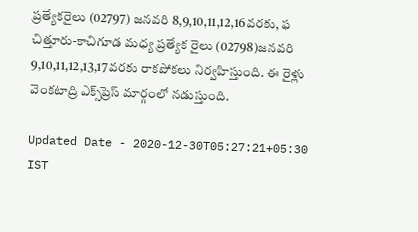ప్రత్యేకరైలు (02797) జనవరి 8,9,10,11,12,16వరకు, ఫ చిత్తూరు-కాచిగూడ మధ్య ప్రత్యేక రైలు (02798)జనవరి 9,10,11,12,13,17వరకు రాకపోకలు నిర్వహిస్తుంది. ఈ రైళ్లు వెంకటాద్రి ఎక్స్‌ప్రెస్‌ మార్గంలో నడుస్తుంది.

Updated Date - 2020-12-30T05:27:21+05:30 IST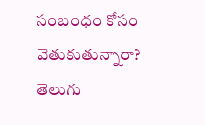సంబంధం కోసం వెతుకుతున్నారా? తెలుగు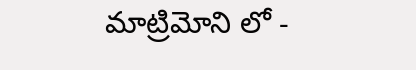మాట్రిమోని లో -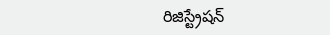రిజిస్ట్రేషన్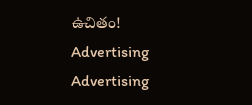ఉచితం!
Advertising
Advertising